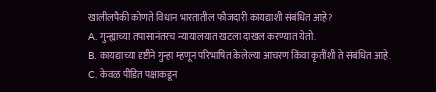खालीलपैकी कोणते विधान भारतातील फौजदारी कायद्याशी संबंधित आहे?
A. गुन्ह्याच्या तपासानंतरच न्यायालयात खटला दाखल करण्यात येतो.
B. कायद्याच्या दृष्टीने गुन्हा म्हणून परिभाषित केलेल्या आचरण किंवा कृतींशी ते संबंधित आहे.
C. केवळ पीडित पक्षाकडून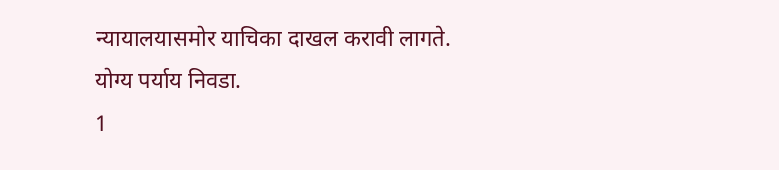न्यायालयासमोर याचिका दाखल करावी लागते.
योग्य पर्याय निवडा.
1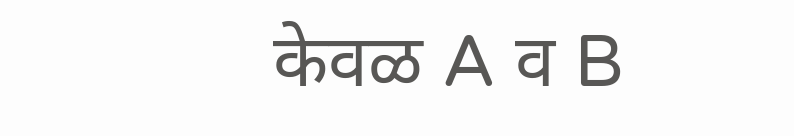केवळ A व B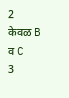2
केवळ B व C
3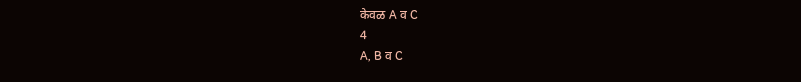केवळ A व C
4
A, B व C